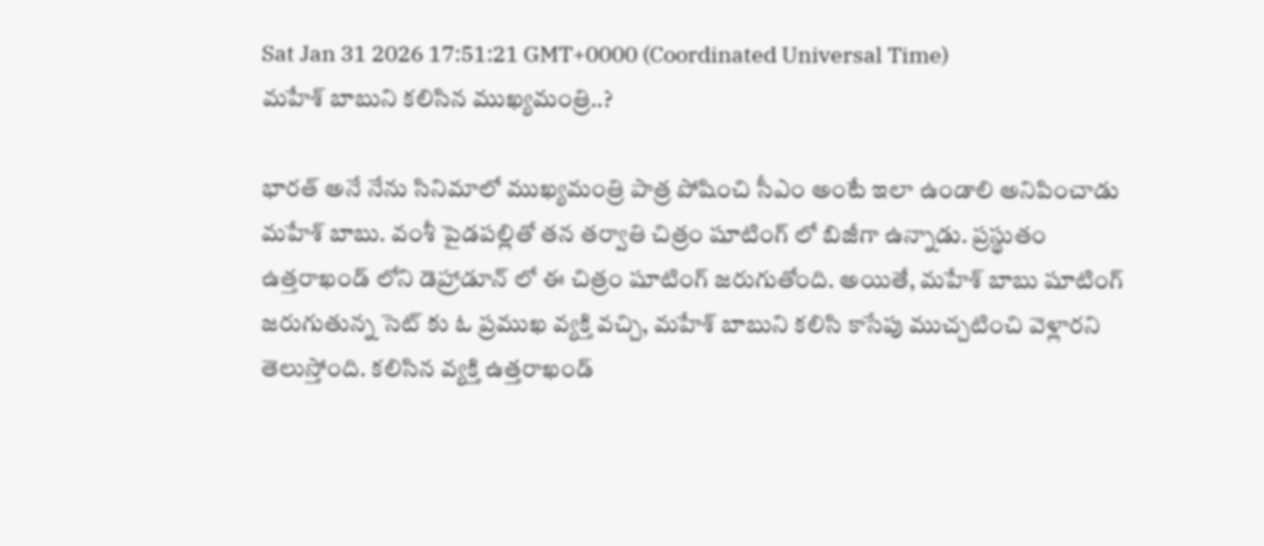Sat Jan 31 2026 17:51:21 GMT+0000 (Coordinated Universal Time)
మహేశ్ బాబుని కలిసిన ముఖ్యమంత్రి..?

భారత్ అనే నేను సినిమాలో ముఖ్యమంత్రి పాత్ర పోషించి సీఎం అంటే ఇలా ఉండాలి అనిపించాడు మహేశ్ బాబు. వంశీ పైడపల్లితో తన తర్వాతి చిత్రం షూటింగ్ లో బిజీగా ఉన్నాడు. ప్రస్థుతం ఉత్తరాఖండ్ లోని డెహ్రాడూన్ లో ఈ చిత్రం షూటింగ్ జరుగుతోంది. అయితే, మహేశ్ బాబు షూటింగ్ జరుగుతున్న సెట్ కు ఓ ప్రముఖ వ్యక్తి వచ్చి, మహేశ్ బాబుని కలిసి కాసేపు ముచ్చటించి వెళ్లారని తెలుస్తోంది. కలిసిన వ్యక్తి ఉత్తరాఖండ్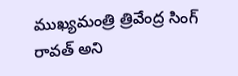ముఖ్యమంత్రి త్రివేంద్ర సింగ్ రావత్ అని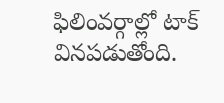ఫిలింవర్గాల్లో టాక్ వినపడుతోంది.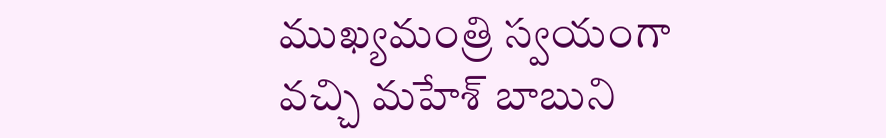ముఖ్యమంత్రి స్వయంగా వచ్చి మహేశ్ బాబుని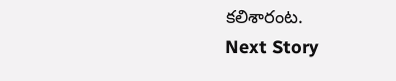కలిశారంట.
Next Story